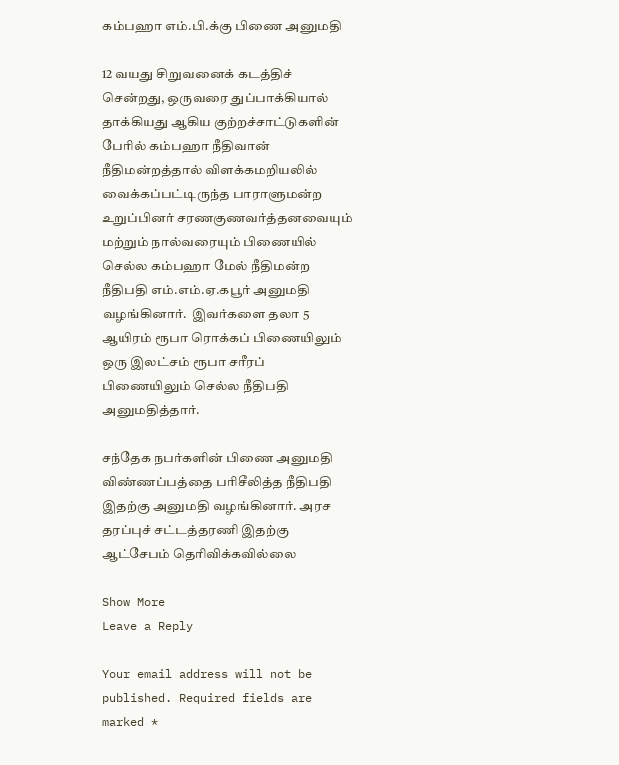கம்பஹா எம்.பி.க்கு பிணை அனுமதி

12 வயது சிறுவனைக் கடத்திச் சென்றது, ஒருவரை துப்பாக்கியால் தாக்கியது ஆகிய குற்றச்சாட்டுகளின் பேரில் கம்பஹா நீதிவான் நீதிமன்றத்தால் விளக்கமறியலில் வைக்கப்பட்டிருந்த பாராளுமன்ற உறுப்பினர் சரணகுணவர்த்தனவையும் மற்றும் நால்வரையும் பிணையில் செல்ல கம்பஹா மேல் நீதிமன்ற நீதிபதி எம்.எம்.ஏ.கபூர் அனுமதி வழங்கினார்.  இவர்களை தலா 5 ஆயிரம் ரூபா ரொக்கப் பிணையிலும் ஒரு இலட்சம் ரூபா சரீரப் பிணையிலும் செல்ல நீதிபதி அனுமதித்தார்.

சந்தேக நபர்களின் பிணை அனுமதி விண்ணப்பத்தை பரிசீலித்த நீதிபதி இதற்கு அனுமதி வழங்கினார். அரச தரப்புச் சட்டத்தரணி இதற்கு ஆட்சேபம் தெரிவிக்கவில்லை

Show More
Leave a Reply

Your email address will not be published. Required fields are marked *